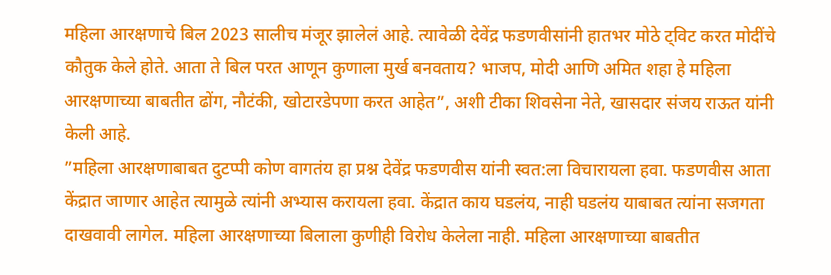महिला आरक्षणाचे बिल 2023 सालीच मंजूर झालेलं आहे. त्यावेळी देवेंद्र फडणवीसांनी हातभर मोठे ट्विट करत मोदींचे कौतुक केले होते. आता ते बिल परत आणून कुणाला मुर्ख बनवताय? भाजप, मोदी आणि अमित शहा हे महिला आरक्षणाच्या बाबतीत ढोंग, नौटंकी, खोटारडेपणा करत आहेत”, अशी टीका शिवसेना नेते, खासदार संजय राऊत यांनी केली आहे.
”महिला आरक्षणाबाबत दुटप्पी कोण वागतंय हा प्रश्न देवेंद्र फडणवीस यांनी स्वत:ला विचारायला हवा. फडणवीस आता केंद्रात जाणार आहेत त्यामुळे त्यांनी अभ्यास करायला हवा. केंद्रात काय घडलंय, नाही घडलंय याबाबत त्यांना सजगता दाखवावी लागेल. महिला आरक्षणाच्या बिलाला कुणीही विरोध केलेला नाही. महिला आरक्षणाच्या बाबतीत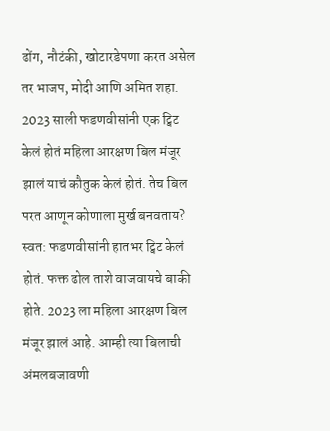ढोंग, नौटंकी, खोटारडेपणा करत असेल तर भाजप, मोदी आणि अमित शहा. 2023 साली फडणवीसांनी एक ट्विट केलं होतं महिला आरक्षण बिल मंजूर झालं याचं कौतुक केलं होतं. तेच बिल परत आणून कोणाला मुर्ख बनवताय? स्वत: फडणवीसांनी हातभर ट्विट केलं होतं. फक्त ढोल ताशे वाजवायचे बाकी होते. 2023 ला महिला आरक्षण बिल मंजूर झालं आहे. आम्ही त्या बिलाची अंमलबजावणी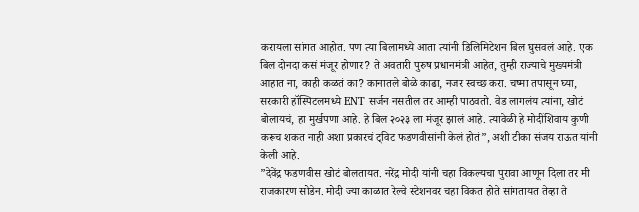करायला सांगत आहोत. पण त्या बिलामध्ये आता त्यांनी डिलिमिटेशन बिल घुसवलं आहे. एक बिल दोनदा कसं मंजूर होणार? ते अवतारी पुरुष प्रधानमंत्री आहेत, तुम्ही राज्याचे मुख्यमंत्री आहात ना, काही कळतं का? कानातले बोळे काढा, नजर स्वच्छ करा. चष्मा तपासून घ्या, सरकारी हॉस्पिटलमध्ये ENT सर्जन नसतील तर आम्ही पाठवतो. वेड लागलंय त्यांना, खोटं बोलायचं, हा मुर्खपणा आहे. हे बिल २०२३ ला मंजूर झालं आहे. त्यावेळी हे मोदींशिवाय कुणी करूच शकत नाही अशा प्रकारचं ट्विट फडणवीसांनी केलं होतं”, अशी टीका संजय राऊत यांनी केली आहे.
”देवेंद्र फडणवीस खोटं बोलतायत. नरेंद्र मोदी यांनी चहा विकल्यचा पुरावा आणून दिला तर मी राजकारण सोडेन. मोदी ज्या काळात रेल्वे स्टेशनवर चहा विकत होते सांगतायत तेव्हा ते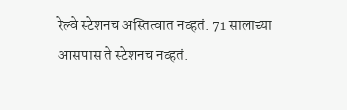रेल्वे स्टेशनच अस्तित्वात नव्हतं. 71 सालाच्या आसपास ते स्टेशनच नव्हतं.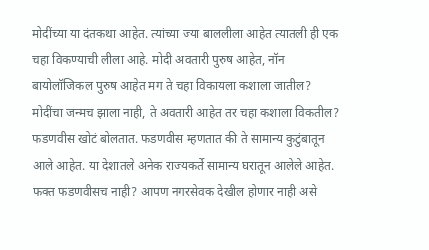मोदींच्या या दंतकथा आहेत. त्यांच्या ज्या बाललीला आहेत त्यातली ही एक चहा विकण्याची लीला आहे. मोदी अवतारी पुरुष आहेत, नॉन बायोलॉजिकल पुरुष आहेत मग ते चहा विकायला कशाला जातील? मोदींचा जन्मच झाला नाही, ते अवतारी आहेत तर चहा कशाला विकतील? फडणवीस खोटं बोलतात. फडणवीस म्हणतात की ते सामान्य कुटुंबातून आले आहेत. या देशातले अनेक राज्यकर्ते सामान्य घरातून आलेले आहेत. फक्त फडणवीसच नाही? आपण नगरसेवक देखील होणार नाही असे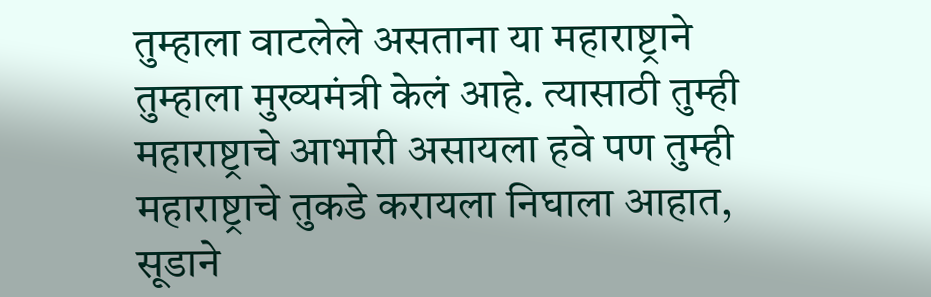तुम्हाला वाटलेले असताना या महाराष्ट्राने तुम्हाला मुख्यमंत्री केलं आहे. त्यासाठी तुम्ही महाराष्ट्राचे आभारी असायला हवे पण तुम्ही महाराष्ट्राचे तुकडे करायला निघाला आहात, सूडाने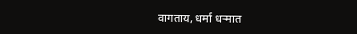वागताय, धर्मा धऱ्मात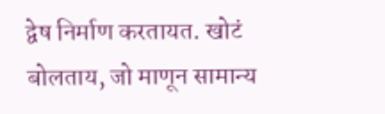द्वेष निर्माण करतायत. खोटं बोलताय, जो माणून सामान्य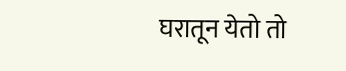घरातून येतो तो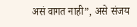असं वागत नाही”, असे संजय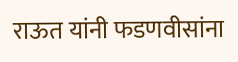राऊत यांनी फडणवीसांना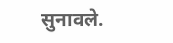सुनावले.